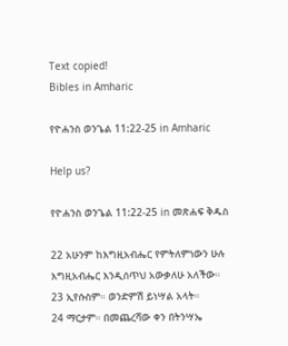Text copied!
Bibles in Amharic

የዮሐንስ ወንጌል 11:22-25 in Amharic

Help us?

የዮሐንስ ወንጌል 11:22-25 in መጽሐፍ ቅዱስ

22 አሁንም ከእግዚአብሔር የምትለምነውን ሁሉ እግዚአብሔር እንዲሰጥህ አውቃለሁ አለችው።
23 ኢየሱስም። ወንድምሽ ይነሣል አላት።
24 ማርታም። በመጨረሻው ቀን በትንሣኤ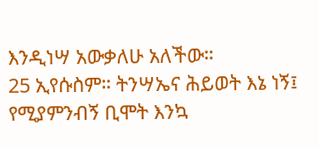እንዲነሣ አውቃለሁ አለችው።
25 ኢየሱስም። ትንሣኤና ሕይወት እኔ ነኝ፤ የሚያምንብኝ ቢሞት እንኳ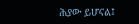ሕያው ይሆናል፤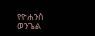የዮሐንስ ወንጌል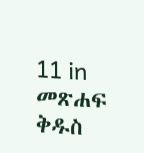11 in መጽሐፍ ቅዱስ